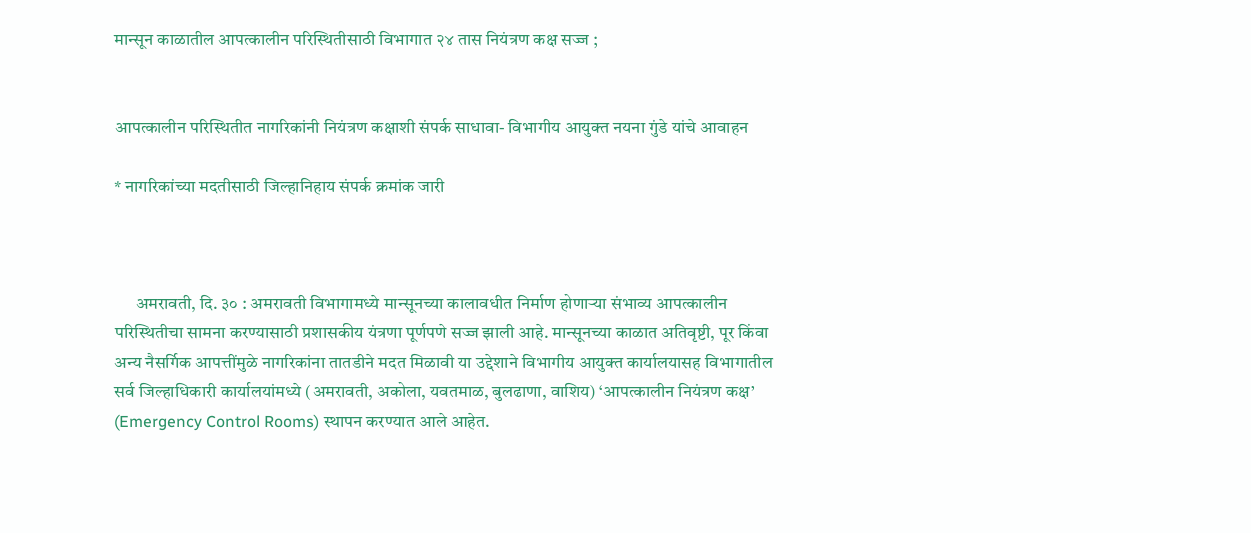मान्सून काळातील आपत्कालीन परिस्थितीसाठी विभागात २४ तास नियंत्रण कक्ष सज्ज ;


आपत्कालीन परिस्थितीत नागरिकांनी नियंत्रण कक्षाशी संपर्क साधावा- विभागीय आयुक्त नयना गुंडे यांचे आवाहन

* नागरिकांच्या मदतीसाठी जिल्हानिहाय संपर्क क्रमांक जारी



      अमरावती, दि. ३० : अमरावती विभागामध्ये मान्सूनच्या कालावधीत निर्माण होणाऱ्या संभाव्य आपत्कालीन परिस्थितीचा सामना करण्यासाठी प्रशासकीय यंत्रणा पूर्णपणे सज्ज झाली आहे. मान्सूनच्या काळात अतिवृष्टी, पूर किंवा अन्य नैसर्गिक आपत्तींमुळे नागरिकांना तातडीने मदत मिळावी या उद्देशाने विभागीय आयुक्त कार्यालयासह विभागातील सर्व जिल्हाधिकारी कार्यालयांमध्ये (अमरावती, अकोला, यवतमाळ, बुलढाणा, वाशिय) ‘आपत्कालीन नियंत्रण कक्ष’ (Emergency Control Rooms) स्थापन करण्यात आले आहेत.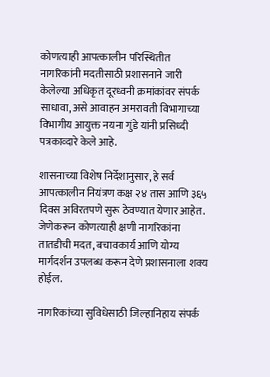कोणत्याही आपत्कालीन परिस्थितीत नागरिकांनी मदतीसाठी प्रशासनाने जारी केलेल्या अधिकृत दूरध्वनी क्रमांकांवर संपर्क साधावा, असे आवाहन अमरावती विभागाच्या विभागीय आयुक्त नयना गुंडे यांनी प्रसिध्दी पत्रकाव्दारे केले आहे.

शासनाच्या विशेष निर्देशानुसार, हे सर्व आपत्कालीन नियंत्रण कक्ष २४ तास आणि ३६५ दिवस अविरतपणे सुरू ठेवण्यात येणार आहेत. जेणेकरून कोणत्याही क्षणी नागरिकांना तातडीची मदत, बचावकार्य आणि योग्य मार्गदर्शन उपलब्ध करून देणे प्रशासनाला शक्य होईल.

नागरिकांच्या सुविधेसाठी जिल्हानिहाय संपर्क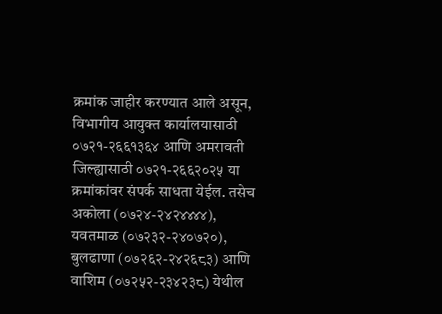क्रमांक जाहीर करण्यात आले असून, विभागीय आयुक्त कार्यालयासाठी ०७२१-२६६१३६४ आणि अमरावती जिल्ह्यासाठी ०७२१-२६६२०२५ या क्रमांकांवर संपर्क साधता येईल. तसेच अकोला (०७२४-२४२४४४४), यवतमाळ (०७२३२-२४०७२०), बुलढाणा (०७२६२-२४२६८३) आणि वाशिम (०७२५२-२३४२३८) येथील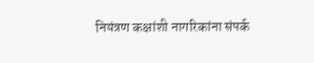नियंत्रण कक्षांशी नागरिकांना संपर्क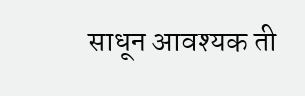साधून आवश्यक ती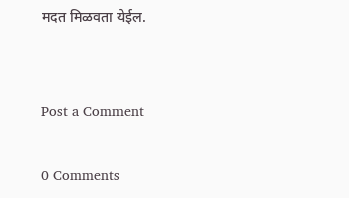मदत मिळवता येईल.


Post a Comment

0 Comments